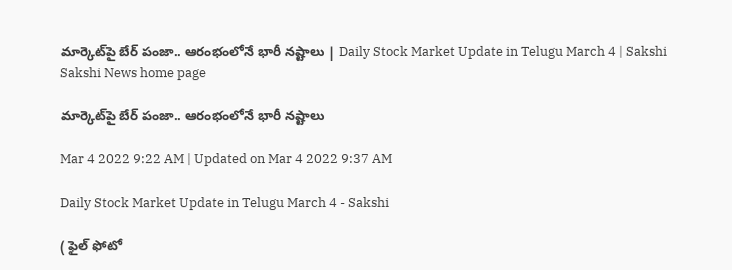మార్కెట్‌పై బేర్‌ పంజా.. ఆరంభంలోనే భారీ నష్టాలు | Daily Stock Market Update in Telugu March 4 | Sakshi
Sakshi News home page

మార్కెట్‌పై బేర్‌ పంజా.. ఆరంభంలోనే భారీ నష్టాలు

Mar 4 2022 9:22 AM | Updated on Mar 4 2022 9:37 AM

Daily Stock Market Update in Telugu March 4 - Sakshi

( ఫైల్‌ ఫోటో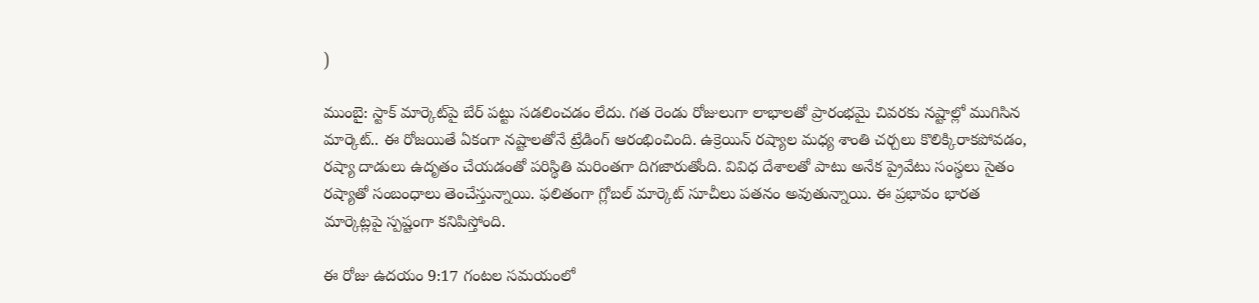)

ముంబై: స్టాక్‌ మార్కెట్‌పై బేర్‌ పట్టు సడలించడం లేదు. గత రెండు రోజులుగా లాభాలతో ప్రారంభమై చివరకు నష్టాల్లో ముగిసిన మార్కెట్‌.. ఈ రోజయితే ఏకంగా నష్టాలతోనే ట్రేడింగ్‌ ఆరంభించింది. ఉక్రెయిన్‌ రష్యాల మధ్య శాంతి చర్చలు కొలిక్కిరాకపోవడం, రష్యా దాడులు ఉదృతం చేయడంతో పరిస్థితి మరింతగా దిగజారుతోంది. వివిధ దేశాలతో పాటు అనేక ప్రైవేటు సంస్థలు సైతం రష్యాతో సంబంధాలు తెంచేస్తున్నాయి. ఫలితంగా గ్లోబల్‌ మార్కెట్‌ సూచీలు పతనం అవుతున్నాయి. ఈ ప్రభావం భారత మార్కెట్లపై స్పష్టంగా కనిపిస్తోంది.

ఈ రోజు ఉదయం 9:17 గంటల సమయంలో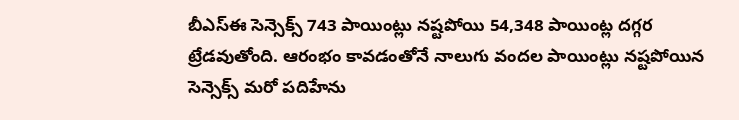బీఎస్‌ఈ సెన్సెక్స్‌ 743 పాయింట్లు నష్టపోయి 54,348 పాయింట్ల దగ్గర ట్రేడవుతోంది. ఆరంభం కావడంతోనే నాలుగు వందల పాయింట్లు నష్టపోయిన సెన్సెక్స్‌ మరో పదిహేను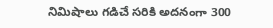నిమిషాలు గడిచే సరికి అదనంగా 300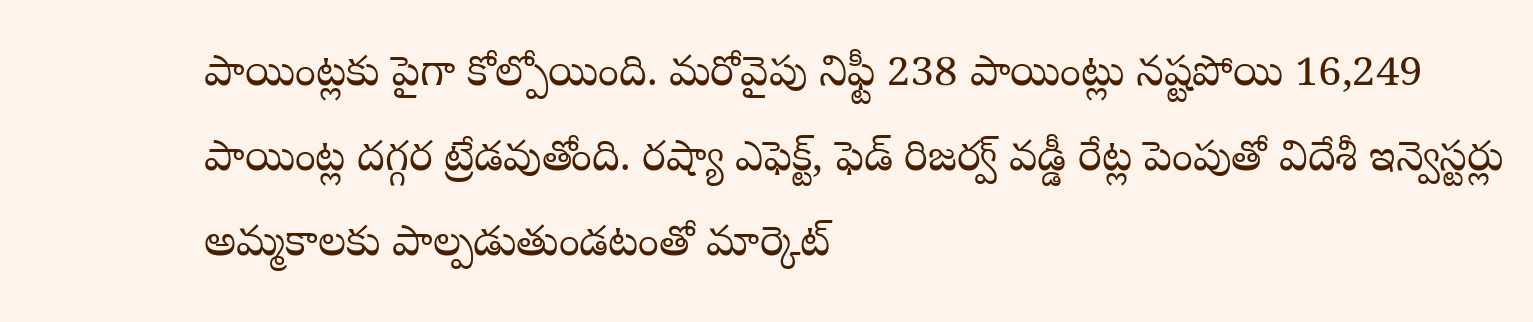పాయింట్లకు పైగా కోల్పోయింది. మరోవైపు నిఫ్టీ 238 పాయింట్లు నష్టపోయి 16,249 పాయింట్ల దగ్గర ట్రేడవుతోంది. రష్యా ఎఫెక్ట్‌, ఫెడ్‌ రిజర్వ్‌ వడ్డీ రేట్ల పెంపుతో విదేశీ ఇన్వెస్టర్లు అమ్మకాలకు పాల్పడుతుండటంతో మార్కెట్‌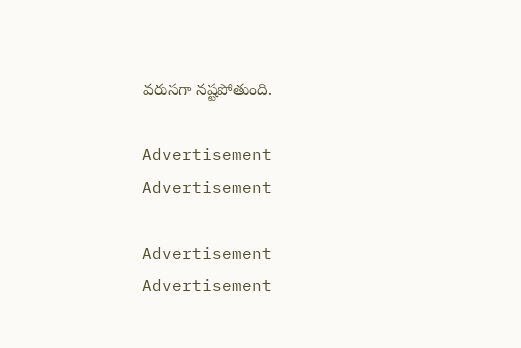వరుసగా నష్టపోతుంది.

Advertisement
Advertisement

Advertisement
Advertisement